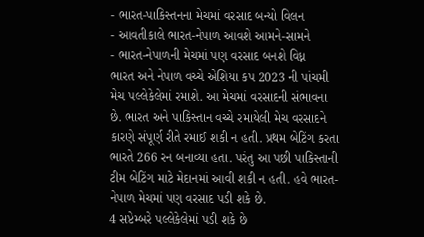- ભારત-પાકિસ્તનના મેચમાં વરસાદ બન્યો વિલન
- આવતીકાલે ભારત-નેપાળ આવશે આમને-સામને
- ભારત-નેપાળની મેચમાં પણ વરસાદ બનશે વિધ્ન
ભારત અને નેપાળ વચ્ચે એશિયા કપ 2023 ની પાંચમી મેચ પલ્લેકેલેમાં રમાશે. આ મેચમાં વરસાદની સંભાવના છે. ભારત અને પાકિસ્તાન વચ્ચે રમાયેલી મેચ વરસાદને કારણે સંપૂર્ણ રીતે રમાઈ શકી ન હતી. પ્રથમ બેટિંગ કરતા ભારતે 266 રન બનાવ્યા હતા. પરંતુ આ પછી પાકિસ્તાની ટીમ બેટિંગ માટે મેદાનમાં આવી શકી ન હતી. હવે ભારત-નેપાળ મેચમાં પણ વરસાદ પડી શકે છે.
4 સપ્ટેમ્બરે પલ્લેકેલેમાં પડી શકે છે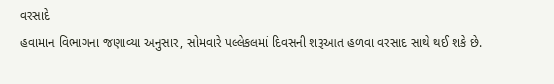વરસાદે
હવામાન વિભાગના જણાવ્યા અનુસાર, સોમવારે પલ્લેકલમાં દિવસની શરૂઆત હળવા વરસાદ સાથે થઈ શકે છે.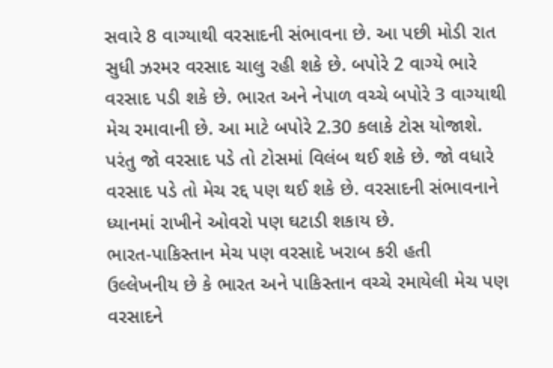સવારે 8 વાગ્યાથી વરસાદની સંભાવના છે. આ પછી મોડી રાત સુધી ઝરમર વરસાદ ચાલુ રહી શકે છે. બપોરે 2 વાગ્યે ભારે વરસાદ પડી શકે છે. ભારત અને નેપાળ વચ્ચે બપોરે 3 વાગ્યાથી મેચ રમાવાની છે. આ માટે બપોરે 2.30 કલાકે ટોસ યોજાશે. પરંતુ જો વરસાદ પડે તો ટોસમાં વિલંબ થઈ શકે છે. જો વધારે વરસાદ પડે તો મેચ રદ્દ પણ થઈ શકે છે. વરસાદની સંભાવનાને ધ્યાનમાં રાખીને ઓવરો પણ ઘટાડી શકાય છે.
ભારત-પાકિસ્તાન મેચ પણ વરસાદે ખરાબ કરી હતી
ઉલ્લેખનીય છે કે ભારત અને પાકિસ્તાન વચ્ચે રમાયેલી મેચ પણ વરસાદને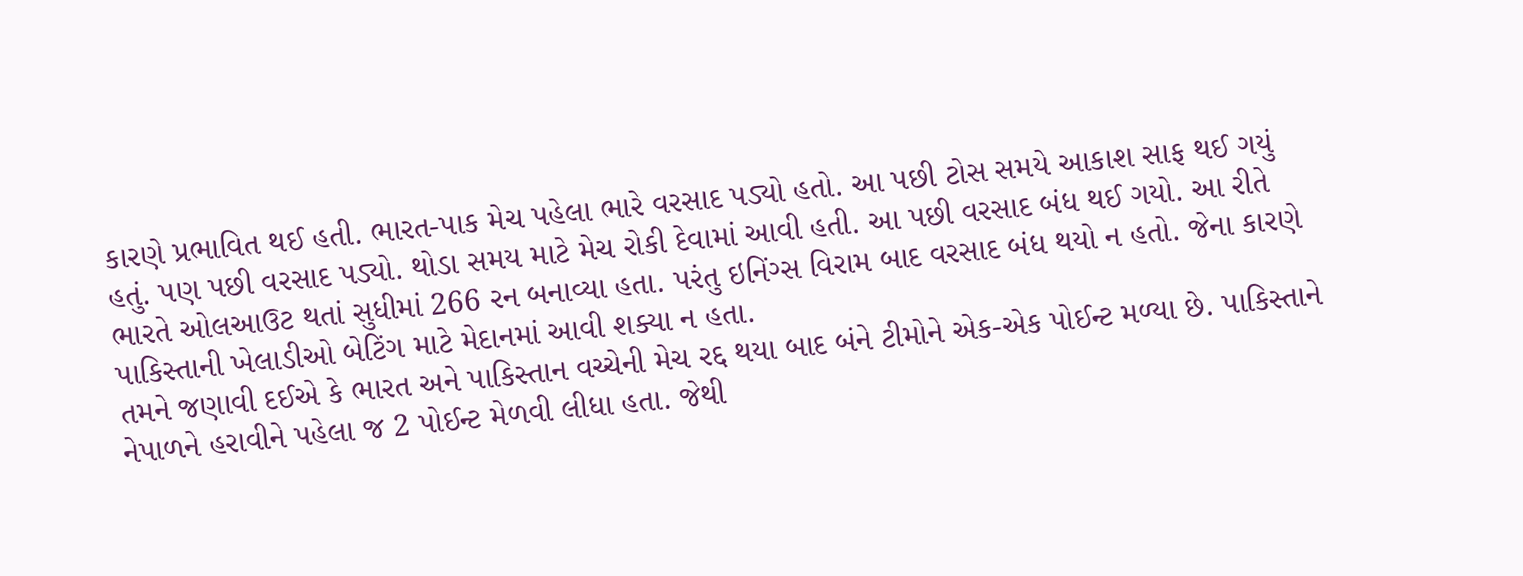કારણે પ્રભાવિત થઈ હતી. ભારત-પાક મેચ પહેલા ભારે વરસાદ પડ્યો હતો. આ પછી ટોસ સમયે આકાશ સાફ થઈ ગયું હતું. પણ પછી વરસાદ પડ્યો. થોડા સમય માટે મેચ રોકી દેવામાં આવી હતી. આ પછી વરસાદ બંધ થઈ ગયો. આ રીતે ભારતે ઓલઆઉટ થતાં સુધીમાં 266 રન બનાવ્યા હતા. પરંતુ ઇનિંગ્સ વિરામ બાદ વરસાદ બંધ થયો ન હતો. જેના કારણે પાકિસ્તાની ખેલાડીઓ બેટિંગ માટે મેદાનમાં આવી શક્યા ન હતા.
તમને જણાવી દઈએ કે ભારત અને પાકિસ્તાન વચ્ચેની મેચ રદ્દ થયા બાદ બંને ટીમોને એક-એક પોઈન્ટ મળ્યા છે. પાકિસ્તાને નેપાળને હરાવીને પહેલા જ 2 પોઈન્ટ મેળવી લીધા હતા. જેથી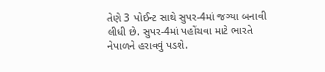તેણે 3 પોઈન્ટ સાથે સુપર-4માં જગ્યા બનાવી લીધી છે. સુપર-4માં પહોંચવા માટે ભારતે નેપાળને હરાવવું પડશે.